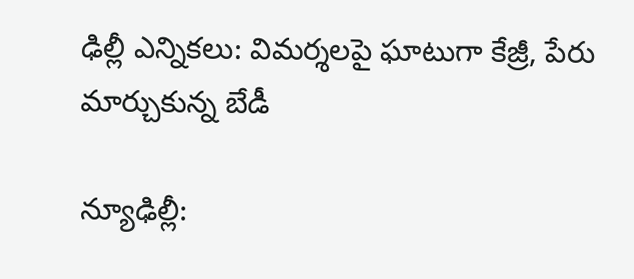ఢిల్లీ ఎన్నికలు: విమర్శలపై ఘాటుగా కేజ్రీ, పేరు మార్చుకున్న బేడీ

న్యూఢిల్లీ: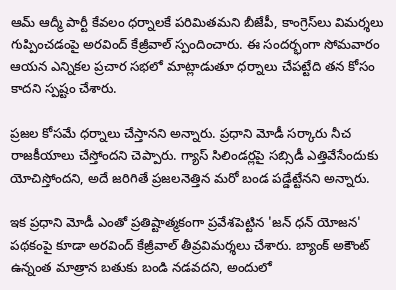ఆమ్ ఆద్మీ పార్టీ కేవలం ధర్నాలకే పరిమితమని బీజేపీ, కాంగ్రెస్‌లు విమర్శలు గుప్పించడంపై అరవింద్ కేజ్రీవాల్ స్పందించారు. ఈ సందర్భంగా సోమవారం ఆయన ఎన్నికల ప్రచార సభలో మాట్లాడుతూ ధర్నాలు చేపట్టేది తన కోసం కాదని స్పష్టం చేశారు.

ప్రజల కోసమే ధర్నాలు చేస్తానని అన్నారు. ప్రధాని మోడీ సర్కారు నీచ రాజకీయాలు చేస్తోందని చెప్పారు. గ్యాస్ సిలిండర్లపై సబ్సిడీ ఎత్తివేసేందుకు యోచిస్తోందని, అదే జరిగితే ప్రజలనెత్తిన మరో బండ పడ్డేట్టేనని అన్నారు.

ఇక ప్రధాని మోడీ ఎంతో ప్రతిష్టాత్మకంగా ప్రవేశపెట్టిన 'జన్ ధన్ యోజన' పథకంపై కూడా అరవింద్ కేజ్రీవాల్ తీవ్రవిమర్శలు చేశారు. బ్యాంక్ అకౌంట్ ఉన్నంత మాత్రాన బతుకు బండి నడవదని, అందులో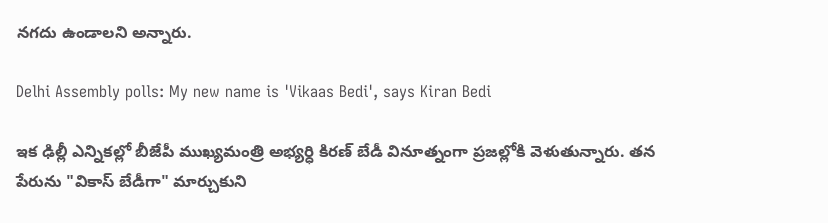నగదు ఉండాలని అన్నారు.

Delhi Assembly polls: My new name is 'Vikaas Bedi', says Kiran Bedi

ఇక ఢిల్లీ ఎన్నికల్లో బీజేపీ ముఖ్యమంత్రి అభ్యర్ధి కిరణ్ బేడీ వినూత్నంగా ప్రజల్లోకి వెళుతున్నారు. తన పేరును "వికాస్ బేడీగా" మార్చుకుని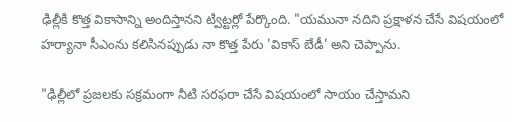ఢిల్లీకి కొత్త వికాసాన్ని అందిస్తానని ట్విట్టర్లో పేర్కొంది. "యమునా నదిని ప్రక్షాళన చేసే విషయంలో హర్యానా సీఎంను కలిసినప్పుడు నా కొత్త పేరు 'వికాస్ బేడీ' అని చెప్పాను.

"ఢిల్లీలో ప్రజలకు సక్రమంగా నీటి సరఫరా చేసే విషయంలో సాయం చేస్తామని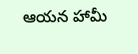ఆయన హామీ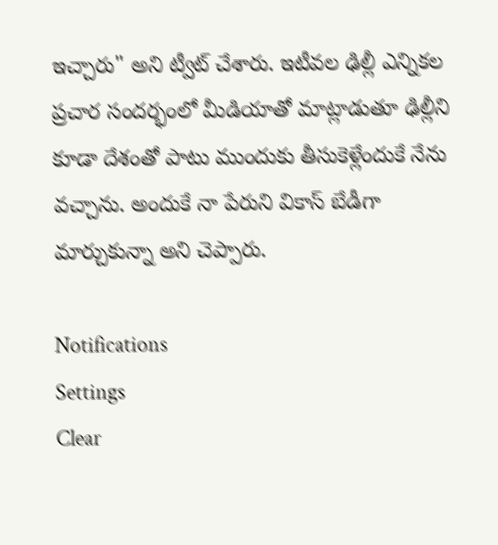ఇచ్చారు" అని ట్వీట్ చేశారు. ఇటీవల ఢిల్లీ ఎన్నికల ప్రచార సందర్భంలో మీడియాతో మాట్లాడుతూ ఢిల్లీని కూడా దేశంతో పాటు ముందుకు తీసుకెళ్లేందుకే నేను వచ్చాను. అందుకే నా పేరుని వికాస్ బేడీగా మార్చుకున్నా అని చెప్పారు.

Notifications
Settings
Clear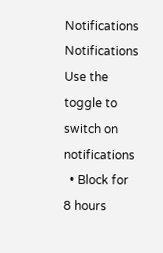Notifications
Notifications
Use the toggle to switch on notifications
  • Block for 8 hours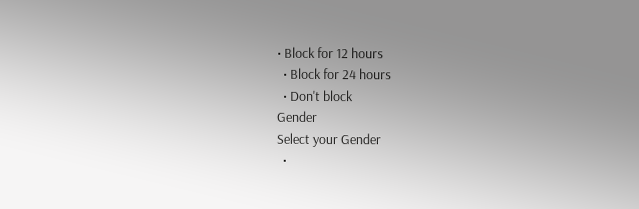• Block for 12 hours
  • Block for 24 hours
  • Don't block
Gender
Select your Gender
  •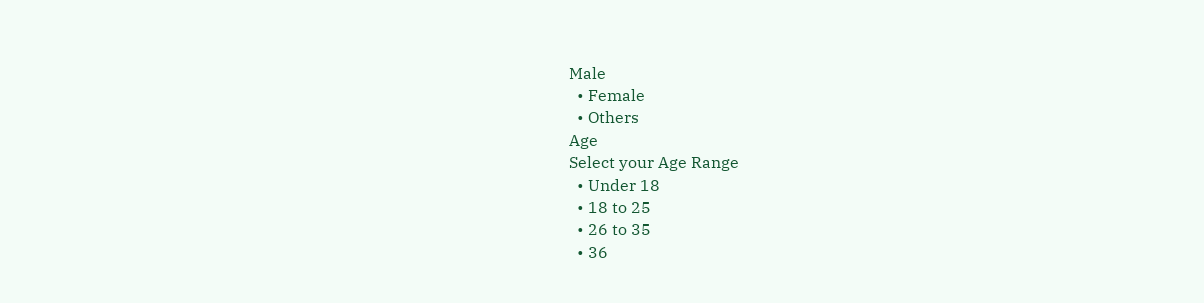Male
  • Female
  • Others
Age
Select your Age Range
  • Under 18
  • 18 to 25
  • 26 to 35
  • 36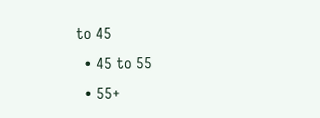to 45
  • 45 to 55
  • 55+